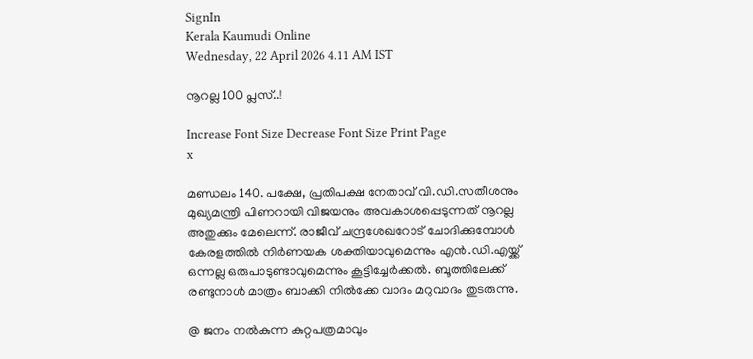SignIn
Kerala Kaumudi Online
Wednesday, 22 April 2026 4.11 AM IST

നൂറല്ല 100 പ്ലസ്..!

Increase Font Size Decrease Font Size Print Page
x

മണ്ഡലം 140. പക്ഷേ, പ്രതിപക്ഷ നേതാവ് വി.ഡി.സതീശനും മുഖ്യമന്ത്രി പിണറായി വിജയനും അവകാശപ്പെടുന്നത് നൂറല്ല അതുക്കും മേലെന്ന്. രാജീവ് ചന്ദ്രശേഖറോട് ചോദിക്കുമ്പോൾ കേരളത്തിൽ നിർണയക ശക്തിയാവുമെന്നും എൻ.ഡി.എയ്ക്ക് ഒന്നല്ല ഒരുപാടുണ്ടാവുമെന്നും കൂട്ടിച്ചേർക്കൽ. ബൂത്തിലേക്ക് രണ്ടുനാൾ മാത്രം ബാക്കി നിൽക്കേ വാദം മറുവാദം തുടരുന്നു.

@ ജനം നൽകുന്ന കുറ്റപത്രമാവും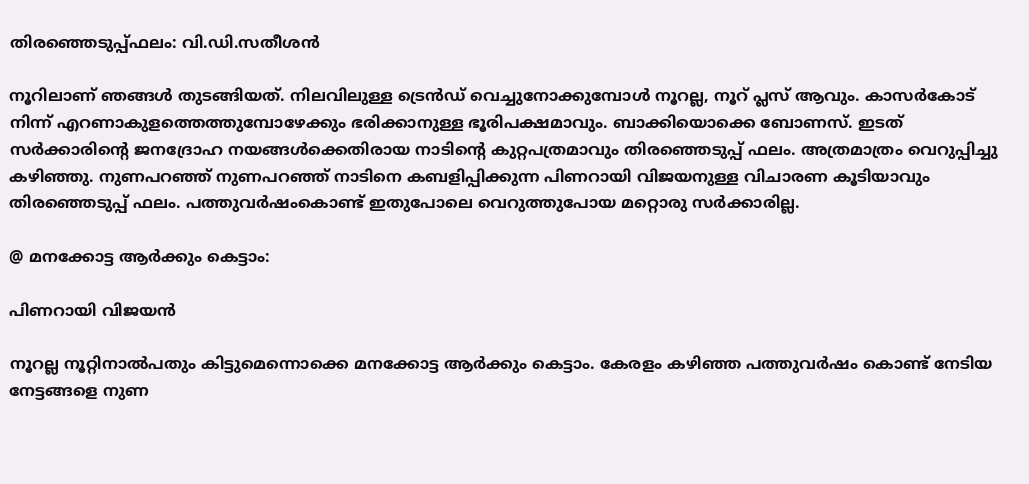തിരഞ്ഞെടുപ്പ്ഫലം: വി.ഡി.സതീശൻ

നൂറിലാണ് ഞങ്ങൾ തുടങ്ങിയത്. നിലവിലുള്ള ട്രെൻഡ് വെച്ചുനോക്കുമ്പോൾ നൂറല്ല, നൂറ് പ്ലസ് ആവും. കാസർകോട് നിന്ന് എറണാകുളത്തെത്തുമ്പോഴേക്കും ഭരിക്കാനുള്ള ഭൂരിപക്ഷമാവും. ബാക്കിയൊക്കെ ബോണസ്. ഇടത് സർക്കാരിന്റെ ജനദ്രോഹ നയങ്ങൾക്കെതിരായ നാടിന്റെ കുറ്റപത്രമാവും തിരഞ്ഞെടുപ്പ് ഫലം. അത്രമാത്രം വെറുപ്പിച്ചു കഴിഞ്ഞു. നുണപറഞ്ഞ് നുണപറഞ്ഞ് നാടിനെ കബളിപ്പിക്കുന്ന പിണറായി വിജയനുള്ള വിചാരണ കൂടിയാവും തിരഞ്ഞെടുപ്പ് ഫലം. പത്തുവർഷംകൊണ്ട് ഇതുപോലെ വെറുത്തുപോയ മറ്റൊരു സർക്കാരില്ല.

@ മനക്കോട്ട ആർക്കും കെട്ടാം:

പിണറായി വിജയൻ

നൂറല്ല നൂറ്റിനാൽപതും കിട്ടുമെന്നൊക്കെ മനക്കോട്ട ആർക്കും കെട്ടാം. കേരളം കഴിഞ്ഞ പത്തുവർഷം കൊണ്ട് നേടിയ നേട്ടങ്ങളെ നുണ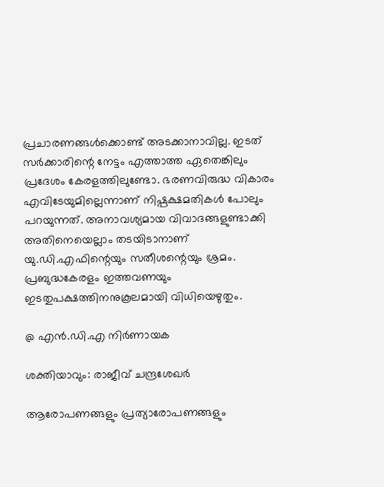പ്രചാരണങ്ങൾക്കൊണ്ട് അടക്കാനാവില്ല. ഇടത് സർക്കാരിന്റെ നേട്ടം എത്താത്ത ഏതെങ്കിലും പ്രദേശം കേരളത്തിലുണ്ടോ. ഭരണവിരുദ്ധ വികാരം എവിടേയുമില്ലെന്നാണ് നിഷ്പക്ഷമതികൾ പോലും പറയുന്നത്. അനാവശ്യമായ വിവാദങ്ങളുണ്ടാക്കി അതിനെയെല്ലാം തടയിടാനാണ് യു.ഡി.എഫിന്റെയും സതീശന്റെയും ശ്രമം. പ്രബുദ്ധകേരളം ഇത്തവണയും ഇടതുപക്ഷത്തിനനുകൂലമായി വിധിയെഴുതും.

@ എൻ.ഡി.എ നിർണായക

ശക്തിയാവും: രാജീവ് ചന്ദ്രശേഖർ

ആരോപണങ്ങളും പ്രത്യാരോപണങ്ങളും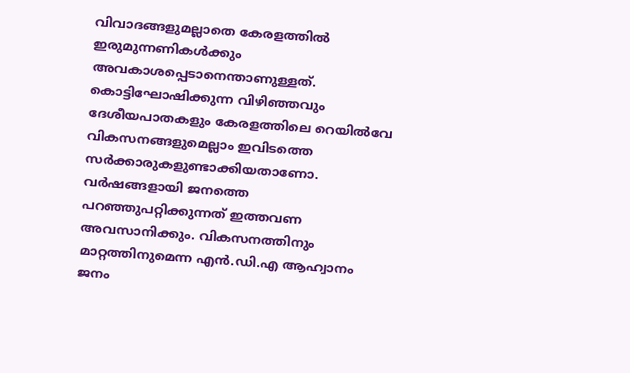വിവാദങ്ങളുമല്ലാതെ കേരളത്തിൽ ഇരുമുന്നണികൾക്കും അവകാശപ്പെടാനെന്താണുള്ളത്. കൊട്ടിഘോഷിക്കുന്ന വിഴിഞ്ഞവും ദേശീയപാതകളും കേരളത്തിലെ റെയിൽവേ വികസനങ്ങളുമെല്ലാം ഇവിടത്തെ സർക്കാരുകളുണ്ടാക്കിയതാണോ. വർഷങ്ങളായി ജനത്തെ പറഞ്ഞുപറ്റിക്കുന്നത് ഇത്തവണ അവസാനിക്കും. വികസനത്തിനും മാറ്റത്തിനുമെന്ന എൻ.ഡി.എ ആഹ്വാനം ജനം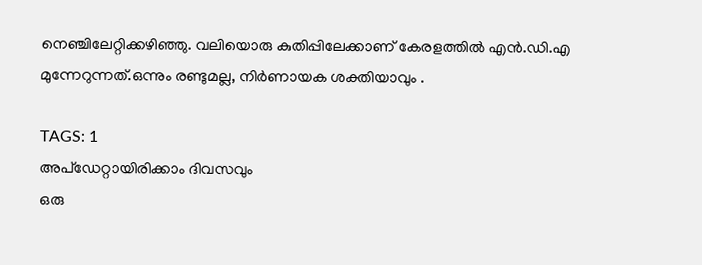നെഞ്ചിലേറ്റിക്കഴിഞ്ഞു. വലിയൊരു കുതിപ്പിലേക്കാണ് കേരളത്തിൽ എൻ.ഡി.എ മുന്നേറുന്നത്.ഒന്നും രണ്ടുമല്ല, നിർണായക ശക്തിയാവും .

TAGS: 1
അപ്ഡേറ്റായിരിക്കാം ദിവസവും
ഒരു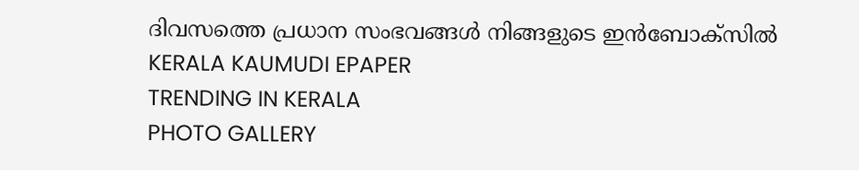ദിവസത്തെ പ്രധാന സംഭവങ്ങൾ നിങ്ങളുടെ ഇൻബോക്സിൽ
KERALA KAUMUDI EPAPER
TRENDING IN KERALA
PHOTO GALLERY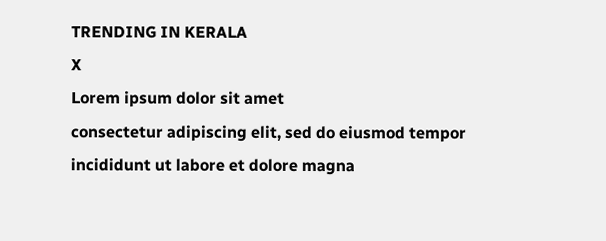TRENDING IN KERALA
X
Lorem ipsum dolor sit amet
consectetur adipiscing elit, sed do eiusmod tempor incididunt ut labore et dolore magna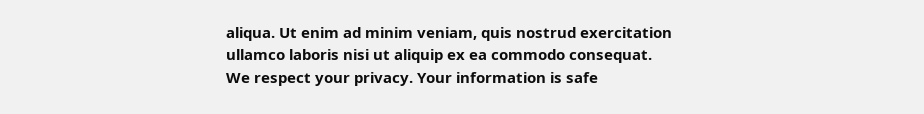aliqua. Ut enim ad minim veniam, quis nostrud exercitation ullamco laboris nisi ut aliquip ex ea commodo consequat.
We respect your privacy. Your information is safe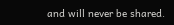and will never be shared.